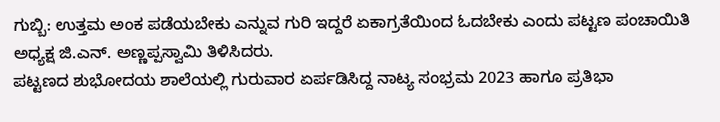ಗುಬ್ಬಿ: ಉತ್ತಮ ಅಂಕ ಪಡೆಯಬೇಕು ಎನ್ನುವ ಗುರಿ ಇದ್ದರೆ ಏಕಾಗ್ರತೆಯಿಂದ ಓದಬೇಕು ಎಂದು ಪಟ್ಟಣ ಪಂಚಾಯಿತಿ ಅಧ್ಯಕ್ಷ ಜಿ.ಎನ್. ಅಣ್ಣಪ್ಪಸ್ವಾಮಿ ತಿಳಿಸಿದರು.
ಪಟ್ಟಣದ ಶುಭೋದಯ ಶಾಲೆಯಲ್ಲಿ ಗುರುವಾರ ಏರ್ಪಡಿಸಿದ್ದ ನಾಟ್ಯ ಸಂಭ್ರಮ 2023 ಹಾಗೂ ಪ್ರತಿಭಾ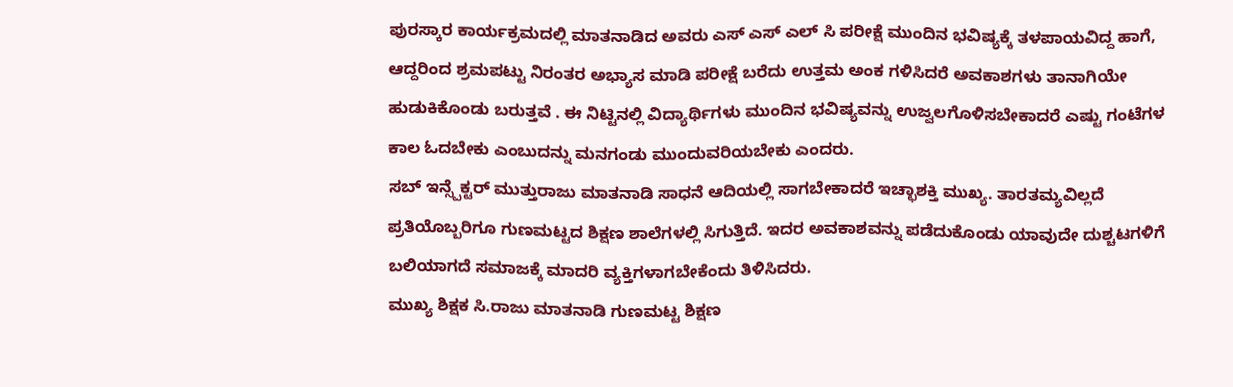ಪುರಸ್ಕಾರ ಕಾರ್ಯಕ್ರಮದಲ್ಲಿ ಮಾತನಾಡಿದ ಅವರು ಎಸ್ ಎಸ್ ಎಲ್ ಸಿ ಪರೀಕ್ಷೆ ಮುಂದಿನ ಭವಿಷ್ಯಕ್ಕೆ ತಳಪಾಯವಿದ್ದ ಹಾಗೆ, ಆದ್ದರಿಂದ ಶ್ರಮಪಟ್ಟು ನಿರಂತರ ಅಭ್ಯಾಸ ಮಾಡಿ ಪರೀಕ್ಷೆ ಬರೆದು ಉತ್ತಮ ಅಂಕ ಗಳಿಸಿದರೆ ಅವಕಾಶಗಳು ತಾನಾಗಿಯೇ ಹುಡುಕಿಕೊಂಡು ಬರುತ್ತವೆ . ಈ ನಿಟ್ಟಿನಲ್ಲಿ ವಿದ್ಯಾರ್ಥಿಗಳು ಮುಂದಿನ ಭವಿಷ್ಯವನ್ನು ಉಜ್ವಲಗೊಳಿಸಬೇಕಾದರೆ ಎಷ್ಟು ಗಂಟೆಗಳ ಕಾಲ ಓದಬೇಕು ಎಂಬುದನ್ನು ಮನಗಂಡು ಮುಂದುವರಿಯಬೇಕು ಎಂದರು.
ಸಬ್ ಇನ್ಸ್ಪೆಕ್ಟರ್ ಮುತ್ತುರಾಜು ಮಾತನಾಡಿ ಸಾಧನೆ ಆದಿಯಲ್ಲಿ ಸಾಗಬೇಕಾದರೆ ಇಚ್ಛಾಶಕ್ತಿ ಮುಖ್ಯ. ತಾರತಮ್ಯವಿಲ್ಲದೆ ಪ್ರತಿಯೊಬ್ಬರಿಗೂ ಗುಣಮಟ್ಟದ ಶಿಕ್ಷಣ ಶಾಲೆಗಳಲ್ಲಿ ಸಿಗುತ್ತಿದೆ. ಇದರ ಅವಕಾಶವನ್ನು ಪಡೆದುಕೊಂಡು ಯಾವುದೇ ದುಶ್ಚಟಗಳಿಗೆ ಬಲಿಯಾಗದೆ ಸಮಾಜಕ್ಕೆ ಮಾದರಿ ವ್ಯಕ್ತಿಗಳಾಗಬೇಕೆಂದು ತಿಳಿಸಿದರು.
ಮುಖ್ಯ ಶಿಕ್ಷಕ ಸಿ.ರಾಜು ಮಾತನಾಡಿ ಗುಣಮಟ್ಟ ಶಿಕ್ಷಣ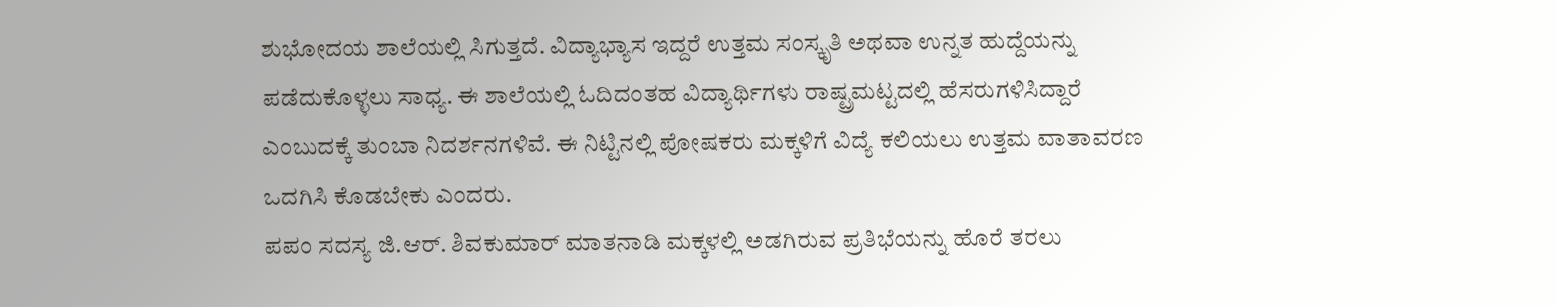ಶುಭೋದಯ ಶಾಲೆಯಲ್ಲಿ ಸಿಗುತ್ತದೆ. ವಿದ್ಯಾಭ್ಯಾಸ ಇದ್ದರೆ ಉತ್ತಮ ಸಂಸ್ಕೃತಿ ಅಥವಾ ಉನ್ನತ ಹುದ್ದೆಯನ್ನು ಪಡೆದುಕೊಳ್ಳಲು ಸಾಧ್ಯ. ಈ ಶಾಲೆಯಲ್ಲಿ ಓದಿದಂತಹ ವಿದ್ಯಾರ್ಥಿಗಳು ರಾಷ್ಟ್ರಮಟ್ಟದಲ್ಲಿ ಹೆಸರುಗಳಿಸಿದ್ದಾರೆ ಎಂಬುದಕ್ಕೆ ತುಂಬಾ ನಿದರ್ಶನಗಳಿವೆ. ಈ ನಿಟ್ಟಿನಲ್ಲಿ ಪೋಷಕರು ಮಕ್ಕಳಿಗೆ ವಿದ್ಯೆ ಕಲಿಯಲು ಉತ್ತಮ ವಾತಾವರಣ ಒದಗಿಸಿ ಕೊಡಬೇಕು ಎಂದರು.
ಪಪಂ ಸದಸ್ಯ ಜಿ.ಆರ್. ಶಿವಕುಮಾರ್ ಮಾತನಾಡಿ ಮಕ್ಕಳಲ್ಲಿ ಅಡಗಿರುವ ಪ್ರತಿಭೆಯನ್ನು ಹೊರೆ ತರಲು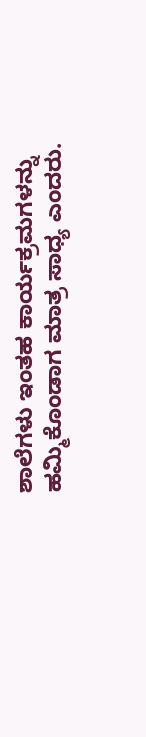ಶಾಲೆಗಳು ಇಂತಹ ಕಾರ್ಯಕ್ರಮಗಳನ್ನು ಹಮ್ಮಿಕೊಂಡಾಗ ಮಾತ್ರ ಸಾಧ್ಯ ಎಂದರು.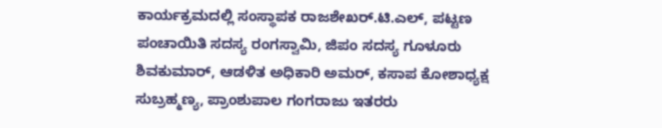ಕಾರ್ಯಕ್ರಮದಲ್ಲಿ ಸಂಸ್ಥಾಪಕ ರಾಜಶೇಖರ್.ಟಿ.ಎಲ್, ಪಟ್ಟಣ ಪಂಚಾಯಿತಿ ಸದಸ್ಯ ರಂಗಸ್ವಾಮಿ, ಜಿಪಂ ಸದಸ್ಯ ಗೂಳೂರು ಶಿವಕುಮಾರ್, ಆಡಳಿತ ಅಧಿಕಾರಿ ಅಮರ್, ಕಸಾಪ ಕೋಶಾಧ್ಯಕ್ಷ ಸುಬ್ರಹ್ಮಣ್ಯ, ಪ್ರಾಂಶುಪಾಲ ಗಂಗರಾಜು ಇತರರು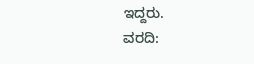ಇದ್ದರು.
ವರದಿ: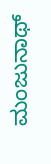ಮಂಜುನಾಥ್